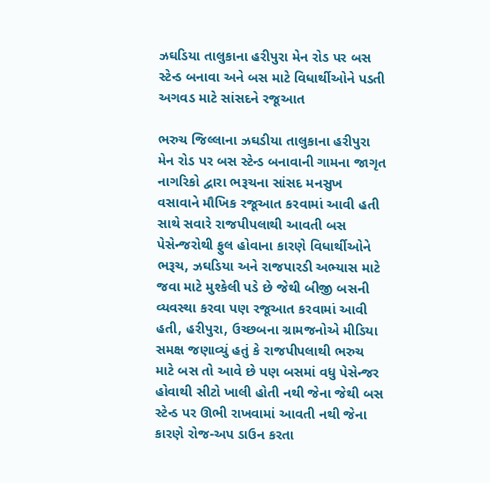ઝઘડિયા તાલુકાના હરીપુરા મેન રોડ પર બસ સ્ટેન્ડ બનાવા અને બસ માટે વિધાર્થીઓને પડતી અગવડ માટે સાંસદને રજૂઆત

ભરુચ જિલ્લાના ઝઘડીયા તાલુકાના હરીપુરા મેન રોડ પર બસ સ્ટેન્ડ બનાવાની ગામના જાગૃત નાગરિકો દ્વારા ભરૂચના સાંસદ મનસુખ વસાવાને મૌખિક રજૂઆત કરવામાં આવી હતી સાથે સવારે રાજપીપલાથી આવતી બસ પેસેન્જરોથી ફુલ હોવાના કારણે વિધાર્થીઓને ભરૂચ, ઝઘડિયા અને રાજપારડી અભ્યાસ માટે જવા માટે મુશ્કેલી પડે છે જેથી બીજી બસની વ્યવસ્થા કરવા પણ રજૂઆત કરવામાં આવી હતી, હરીપુરા, ઉચ્છબના ગ્રામજનોએ મીડિયા સમક્ષ જણાવ્યું હતું કે રાજપીપલાથી ભરુચ માટે બસ તો આવે છે પણ બસમાં વધુ પેસેન્જર હોવાથી સીટો ખાલી હોતી નથી જેના જેથી બસ સ્ટેન્ડ પર ઊભી રાખવામાં આવતી નથી જેના કારણે રોજ-અપ ડાઉન કરતા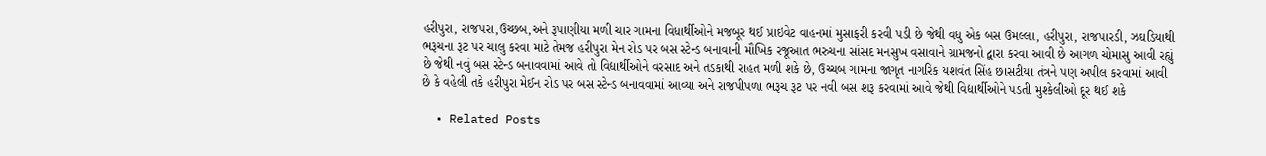હરીપુરા, રાજપરા,ઉચ્છબ,અને રૂપાણીયા મળી ચાર ગામના વિધાર્થીઓને મજબૂર થઈ પ્રાઇવેટ વાહનમાં મુસાફરી કરવી પડી છે જેથી વધુ એક બસ ઉમલ્લા, હરીપુરા, રાજપારડી, ઝઘડિયાથી ભરૂચના રૂટ પર ચાલુ કરવા માટે તેમજ હરીપુરા મેન રોડ પર બસ સ્ટેન્ડ બનાવાની મૌખિક રજૂઆત ભરુચના સાંસદ મનસુખ વસાવાને ગ્રામજનો દ્વારા કરવા આવી છે આગળ ચોમાસુ આવી રહ્યું છે જેથી નવું બસ સ્ટેન્ડ બનાવવામાં આવે તો વિદ્યાર્થીઓને વરસાદ અને તડકાથી રાહત મળી શકે છે, ઉચ્ચબ ગામના જાગૃત નાગરિક યશવંત સિંહ છાસટીયા તંત્રને પણ અપીલ કરવામાં આવી છે કે વહેલી તકે હરીપુરા મેઈન રોડ પર બસ સ્ટેન્ડ બનાવવામાં આવ્યા અને રાજપીપળા ભરૂચ રૂટ પર નવી બસ શરૂ કરવામાં આવે જેથી વિદ્યાર્થીઓને પડતી મુશ્કેલીઓ દૂર થઈ શકે

  • Related Posts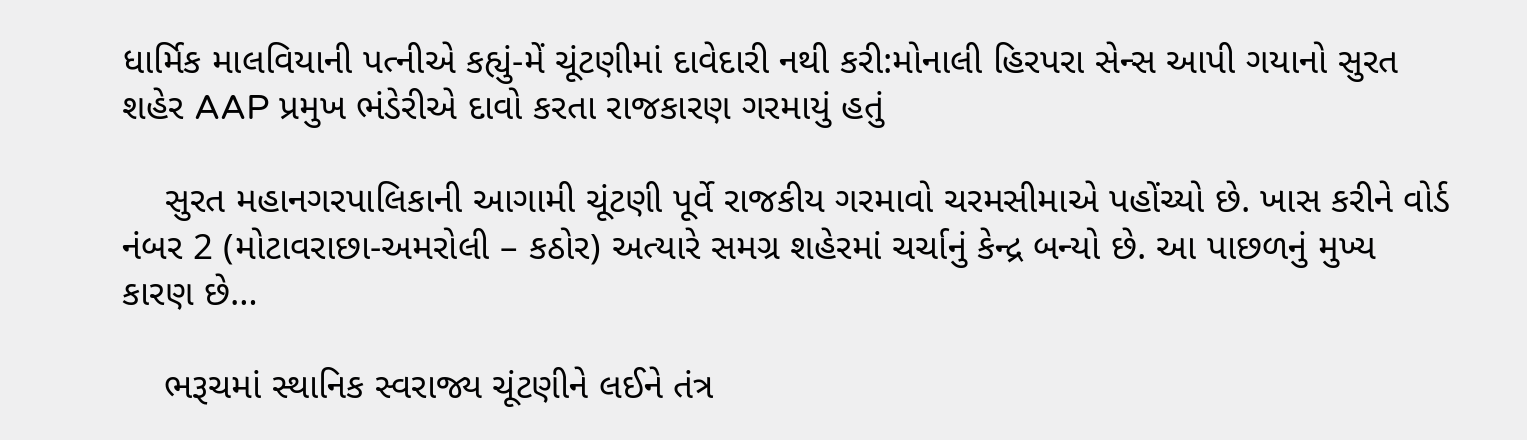ધાર્મિક માલવિયાની પત્નીએ કહ્યું-મેં ચૂંટણીમાં દાવેદારી નથી કરી:મોનાલી હિરપરા સેન્સ આપી ગયાનો સુરત શહેર AAP પ્રમુખ ભંડેરીએ દાવો કરતા રાજકારણ ગરમાયું હતું

    સુરત મહાનગરપાલિકાની આગામી ચૂંટણી પૂર્વે રાજકીય ગરમાવો ચરમસીમાએ પહોંચ્યો છે. ખાસ કરીને વોર્ડ નંબર 2 (મોટાવરાછા-અમરોલી – કઠોર) અત્યારે સમગ્ર શહેરમાં ચર્ચાનું કેન્દ્ર બન્યો છે. આ પાછળનું મુખ્ય કારણ છે…

    ભરૂચમાં સ્થાનિક સ્વરાજ્ય ચૂંટણીને લઈને તંત્ર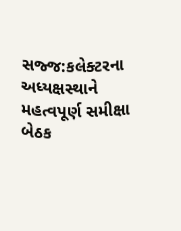સજ્જ:કલેક્ટરના અધ્યક્ષસ્થાને મહત્વપૂર્ણ સમીક્ષા બેઠક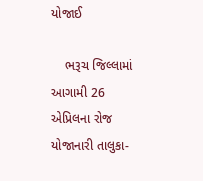યોજાઈ

    ભરૂચ જિલ્લામાં આગામી 26 એપ્રિલના રોજ યોજાનારી તાલુકા-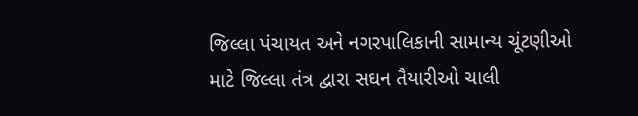જિલ્લા પંચાયત અને નગરપાલિકાની સામાન્ય ચૂંટણીઓ માટે જિલ્લા તંત્ર દ્વારા સઘન તૈયારીઓ ચાલી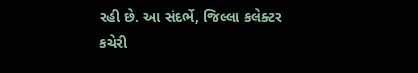રહી છે. આ સંદર્ભે, જિલ્લા કલેક્ટર કચેરી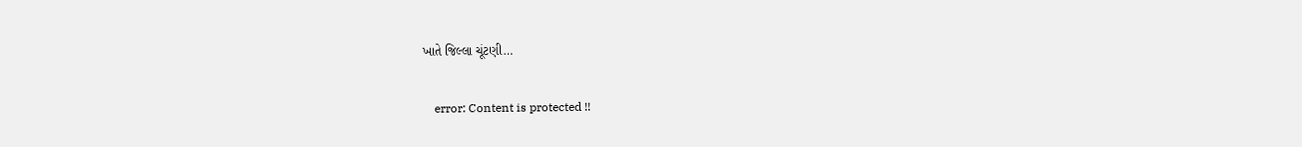ખાતે જિલ્લા ચૂંટણી…

    error: Content is protected !!